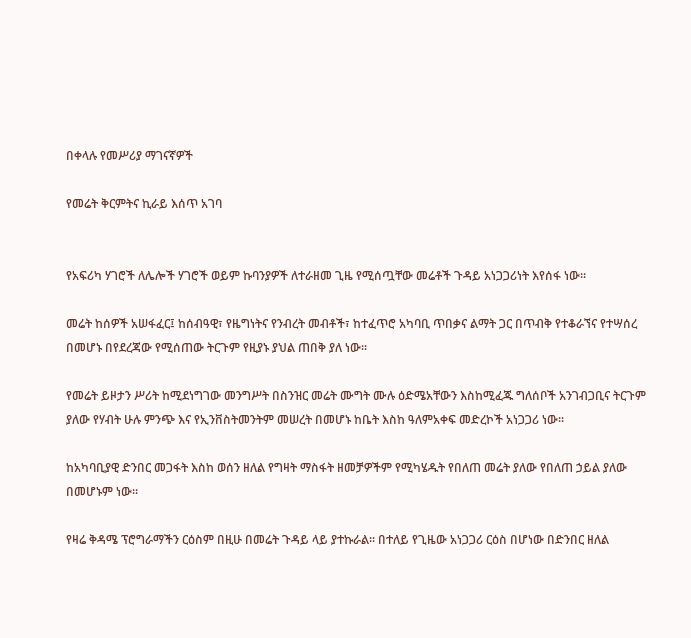በቀላሉ የመሥሪያ ማገናኛዎች

የመሬት ቅርምትና ኪራይ እሰጥ አገባ


የአፍሪካ ሃገሮች ለሌሎች ሃገሮች ወይም ኩባንያዎች ለተራዘመ ጊዜ የሚሰጧቸው መሬቶች ጉዳይ አነጋጋሪነት እየሰፋ ነው፡፡

መሬት ከሰዎች አሠፋፈር፤ ከሰብዓዊ፣ የዜግነትና የንብረት መብቶች፣ ከተፈጥሮ አካባቢ ጥበቃና ልማት ጋር በጥብቅ የተቆራኘና የተሣሰረ በመሆኑ በየደረጃው የሚሰጠው ትርጉም የዚያኑ ያህል ጠበቅ ያለ ነው፡፡

የመሬት ይዞታን ሥሪት ከሚደነግገው መንግሥት በስንዝር መሬት ሙግት ሙሉ ዕድሜአቸውን እስከሚፈጁ ግለሰቦች አንገብጋቢና ትርጉም ያለው የሃብት ሁሉ ምንጭ እና የኢንቨስትመንትም መሠረት በመሆኑ ከቤት እስከ ዓለምአቀፍ መድረኮች አነጋጋሪ ነው፡፡

ከአካባቢያዊ ድንበር መጋፋት እስከ ወሰን ዘለል የግዛት ማስፋት ዘመቻዎችም የሚካሄዱት የበለጠ መሬት ያለው የበለጠ ኃይል ያለው በመሆኑም ነው፡፡

የዛሬ ቅዳሜ ፕሮግራማችን ርዕስም በዚሁ በመሬት ጉዳይ ላይ ያተኩራል፡፡ በተለይ የጊዜው አነጋጋሪ ርዕስ በሆነው በድንበር ዘለል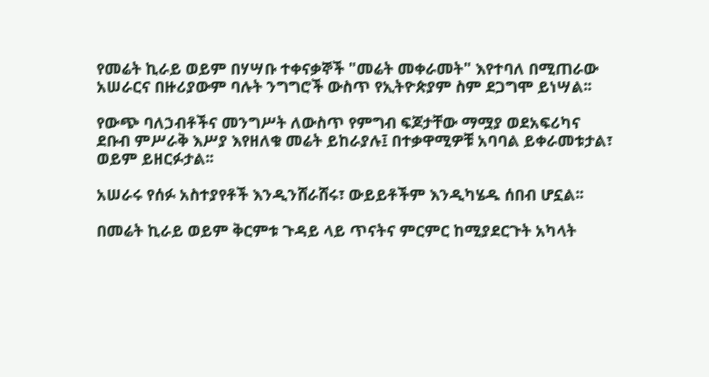የመሬት ኪራይ ወይም በሃሣቡ ተቀናቃኞች "መሬት መቀራመት" እየተባለ በሚጠራው አሠራርና በዙሪያውም ባሉት ንግግሮች ውስጥ የኢትዮጵያም ስም ደጋግሞ ይነሣል፡፡

የውጭ ባለኃብቶችና መንግሥት ለውስጥ የምግብ ፍጆታቸው ማሟያ ወደአፍሪካና ደቡብ ምሥራቅ እሥያ እየዘለቁ መሬት ይከራያሉ፤ በተቃዋሚዎቹ አባባል ይቀራመቱታል፣ ወይም ይዘርፉታል፡፡

አሠራሩ የሰፉ አስተያየቶች እንዲንሸራሸሩ፣ ውይይቶችም እንዲካሄዱ ሰበብ ሆኗል፡፡

በመሬት ኪራይ ወይም ቅርምቱ ጉዳይ ላይ ጥናትና ምርምር ከሚያደርጉት አካላት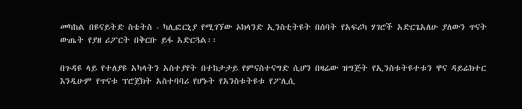መካከል በዩናይትድ ስቴትስ - ካሊፎርኒያ የሚገኘው ኦክላንድ ኢንስቲትዩት በሰባት የአፍሪካ ሃገሮች አድርጌአለሁ ያለውን ጥናት ውጤት የያዘ ሪፖርት በቅርቡ ይፋ አድርጓል፡፡

በጉዳዩ ላይ የተለያዩ አካላትን አስተያየት በተከታታይ የምናስተናግድ ሲሆን በዛሬው ዝግጅት የኢንስቱትዩተቱን ዋና ዳይሬክተር እንዲሁም የጥናቱ ፕሮጀክት አስተባባሪ የሆኑት የአንስቱትዩቱ የፖሊሲ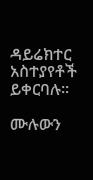ዳይሬክተር አስተያየቶች ይቀርባሉ፡፡

ሙሉውን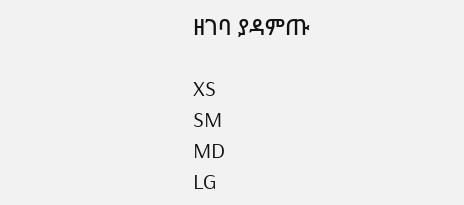ዘገባ ያዳምጡ

XS
SM
MD
LG